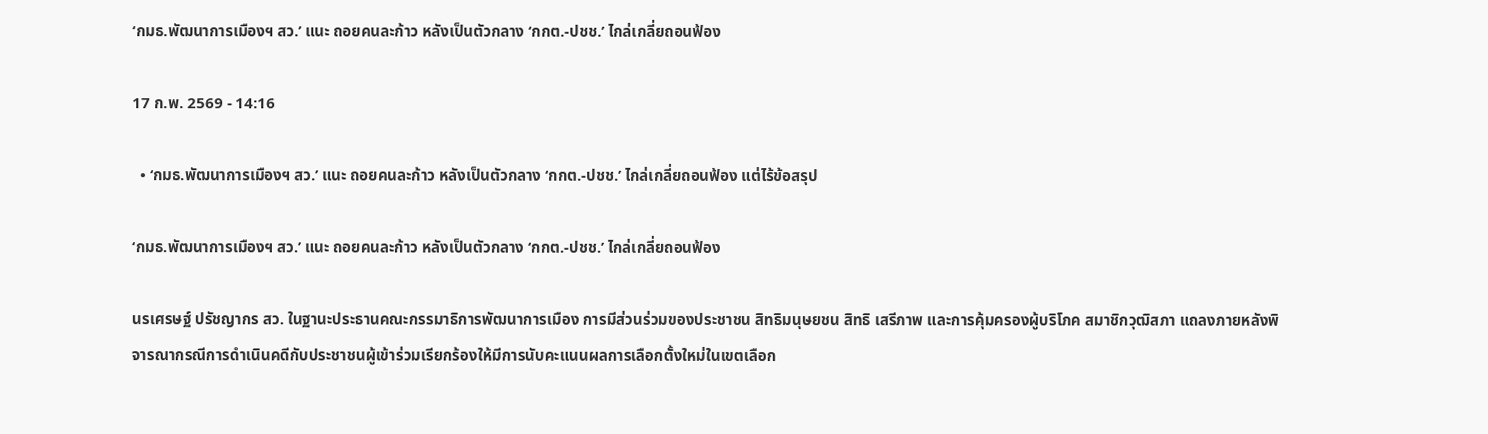‘กมธ.พัฒนาการเมืองฯ สว.’ แนะ ถอยคนละก้าว หลังเป็นตัวกลาง ‘กกต.-ปชช.’ ไกล่เกลี่ยถอนฟ้อง

17 ก.พ. 2569 - 14:16

  • ‘กมธ.พัฒนาการเมืองฯ สว.’ แนะ ถอยคนละก้าว หลังเป็นตัวกลาง ‘กกต.-ปชช.’ ไกล่เกลี่ยถอนฟ้อง แต่ไร้ข้อสรุป

‘กมธ.พัฒนาการเมืองฯ สว.’ แนะ ถอยคนละก้าว หลังเป็นตัวกลาง ‘กกต.-ปชช.’ ไกล่เกลี่ยถอนฟ้อง

นรเศรษฐ์ ปรัชญากร สว. ในฐานะประธานคณะกรรมาธิการพัฒนาการเมือง การมีส่วนร่วมของประชาชน สิทธิมนุษยชน สิทธิ เสรีภาพ และการคุ้มครองผู้บริโภค สมาชิกวุฒิสภา แถลงภายหลังพิจารณากรณีการดำเนินคดีกับประชาชนผู้เข้าร่วมเรียกร้องให้มีการนับคะแนนผลการเลือกตั้งใหม่ในเขตเลือก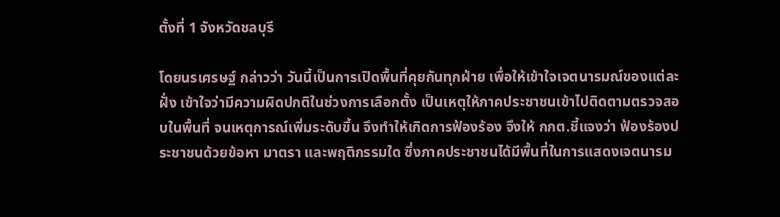ตั้งที่ 1 จังหวัดชลบุรี

โดยนรเศรษฐ์ กล่าวว่า วันนี้เป็นการเปิดพื้นที่คุยกันทุกฝ่าย เพื่อให้เข้าใจเจตนารมณ์ของแต่ละฝั่ง เข้าใจว่ามีความผิดปกติในช่วงการเลือกตั้ง เป็นเหตุให้ภาคประชาชนเข้าไปติดตามตรวจสอบในพื้นที่ จนเหตุการณ์เพิ่มระดับขึ้น จึงทำให้เกิดการฟ้องร้อง จึงให้ กกต.ชี้แจงว่า ฟ้องร้องประชาชนด้วยข้อหา มาตรา และพฤติกรรมใด ซึ่งภาคประชาชนได้มีพื้นที่ในการแสดงเจตนารม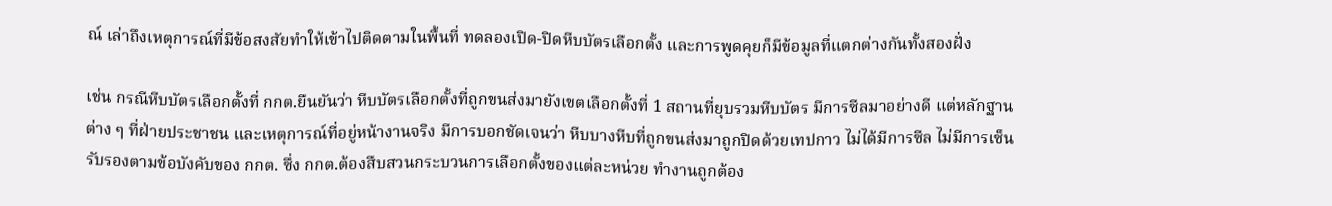ณ์ เล่าถึงเหตุการณ์ที่มีข้อสงสัยทำให้เข้าไปติดตามในพื้นที่ ทดลองเปิด-ปิดหีบบัตรเลือกตั้ง และการพูดคุยก็มีข้อมูลที่แตกต่างกันทั้งสองฝั่ง

เช่น กรณีหีบบัตรเลือกตั้งที่ กกต.ยืนยันว่า หีบบัตรเลือกตั้งที่ถูกขนส่งมายังเขตเลือกตั้งที่ 1 สถานที่ยุบรวมหีบบัตร มีการซีลมาอย่างดี แต่หลักฐานต่าง ๆ ที่ฝ่ายประชาชน และเหตุการณ์ที่อยู่หน้างานจริง มีการบอกชัดเจนว่า หีบบางหีบที่ถูกขนส่งมาถูกปิดด้วยเทปกาว ไม่ได้มีการซีล ไม่มีการเซ็นรับรองตามข้อบังคับของ กกต. ซึ่ง กกต.ต้องสืบสวนกระบวนการเลือกตั้งของแต่ละหน่วย ทำงานถูกต้อง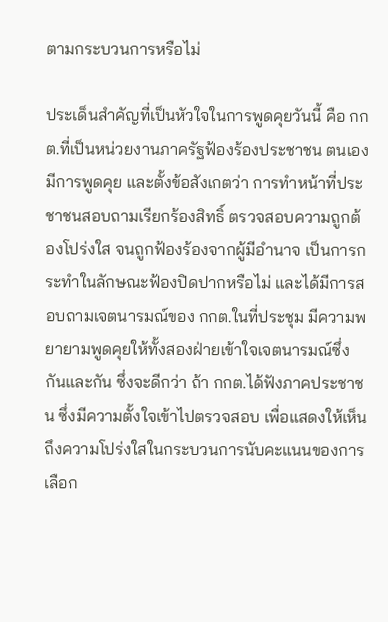ตามกระบวนการหรือไม่

ประเด็นสำคัญที่เป็นหัวใจในการพูดคุยวันนี้ คือ กกต.ที่เป็นหน่วยงานภาครัฐฟ้องร้องประชาชน ตนเองมีการพูดคุย และตั้งข้อสังเกตว่า การทำหน้าที่ประชาชนสอบถามเรียกร้องสิทธิ์ ตรวจสอบความถูกต้องโปร่งใส จนถูกฟ้องร้องจากผู้มีอำนาจ เป็นการกระทำในลักษณะฟ้องปิดปากหรือไม่ และได้มีการสอบถามเจตนารมณ์ของ กกต.ในที่ประชุม มีความพยายามพูดคุยให้ทั้งสองฝ่ายเข้าใจเจตนารมณ์ซึ่งกันและกัน ซึ่งจะดีกว่า ถ้า กกต.ได้ฟังภาคประชาชน ซึ่งมีความตั้งใจเข้าไปตรวจสอบ เพื่อแสดงให้เห็นถึงความโปร่งใสในกระบวนการนับคะแนนของการเลือก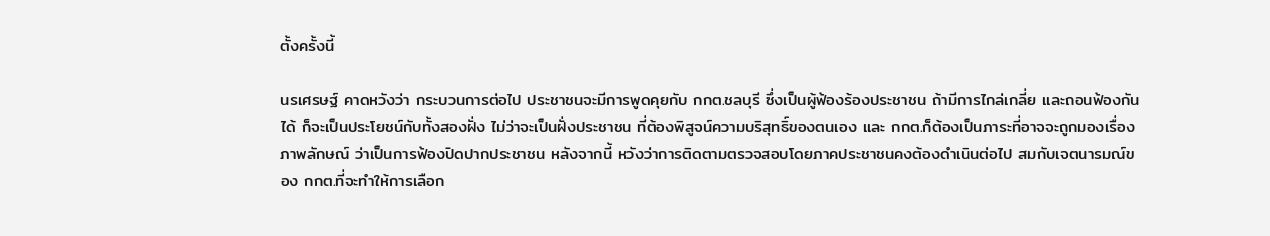ตั้งครั้งนี้

นรเศรษฐ์ คาดหวังว่า กระบวนการต่อไป ประชาชนจะมีการพูดคุยกับ กกต.ชลบุรี ซึ่งเป็นผู้ฟ้องร้องประชาชน ถ้ามีการไกล่เกลี่ย และถอนฟ้องกันได้ ก็จะเป็นประโยชน์กับทั้งสองฝั่ง ไม่ว่าจะเป็นฝั่งประชาชน ที่ต้องพิสูจน์ความบริสุทธิ์ของตนเอง และ กกต.ก็ต้องเป็นภาระที่อาจจะถูกมองเรื่องภาพลักษณ์ ว่าเป็นการฟ้องปิดปากประชาชน หลังจากนี้ หวังว่าการติดตามตรวจสอบโดยภาคประชาชนคงต้องดำเนินต่อไป สมกับเจตนารมณ์ของ กกต.ที่จะทำให้การเลือก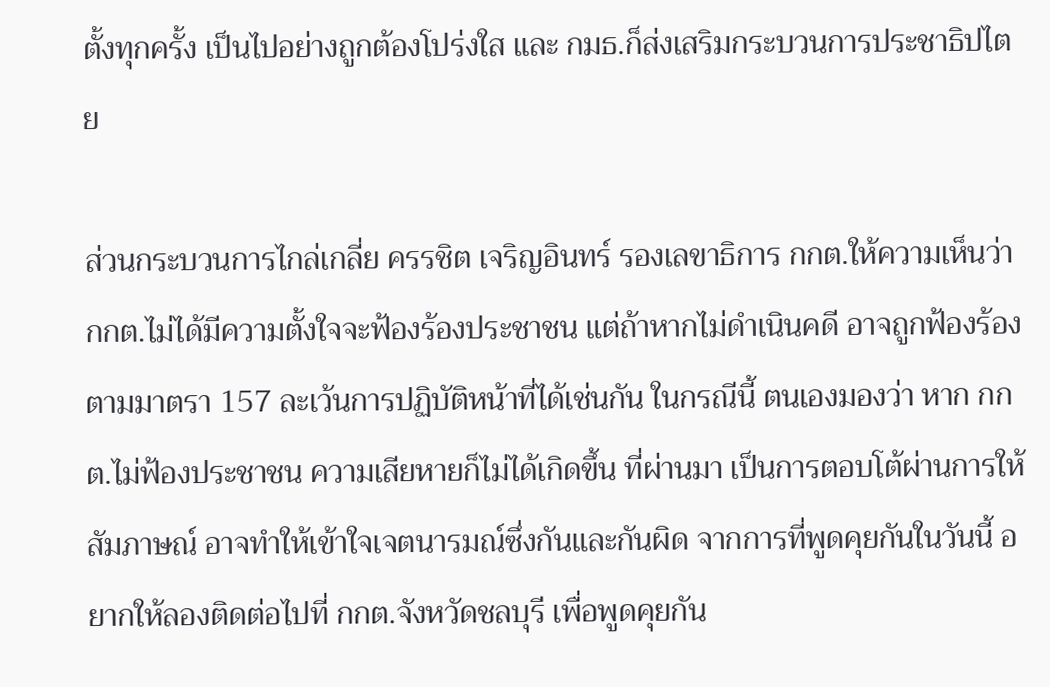ตั้งทุกครั้ง เป็นไปอย่างถูกต้องโปร่งใส และ กมธ.ก็ส่งเสริมกระบวนการประชาธิปไตย

ส่วนกระบวนการไกล่เกลี่ย ครรชิต เจริญอินทร์ รองเลขาธิการ กกต.ให้ความเห็นว่า กกต.ไม่ได้มีความตั้งใจจะฟ้องร้องประชาชน แต่ถ้าหากไม่ดำเนินคดี อาจถูกฟ้องร้องตามมาตรา 157 ละเว้นการปฏิบัติหน้าที่ได้เช่นกัน ในกรณีนี้ ตนเองมองว่า หาก กกต.ไม่ฟ้องประชาชน ความเสียหายก็ไม่ได้เกิดขึ้น ที่ผ่านมา เป็นการตอบโต้ผ่านการให้สัมภาษณ์ อาจทำให้เข้าใจเจตนารมณ์ซึ่งกันและกันผิด จากการที่พูดคุยกันในวันนี้ อยากให้ลองติดต่อไปที่ กกต.จังหวัดชลบุรี เพื่อพูดคุยกัน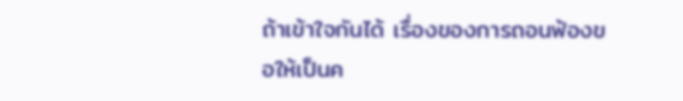ถ้าเข้าใจกันได้ เรื่องของการถอนฟ้องขอให้เป็นค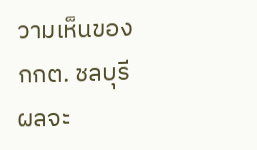วามเห็นของ กกต. ชลบุรี ผลจะ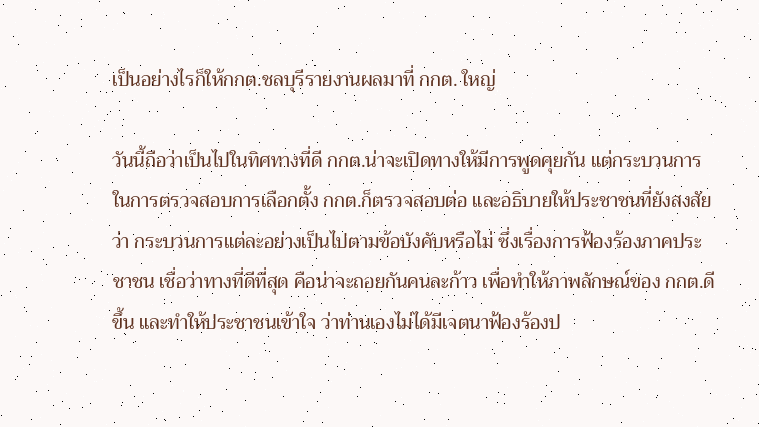เป็นอย่างไรก็ให้กกต.ชลบุรีรายงานผลมาที่ กกต. ใหญ่

วันนี้ถือว่าเป็นไปในทิศทางที่ดี กกต.น่าจะเปิดทางให้มีการพูดคุยกัน แต่กระบวนการในการตรวจสอบการเลือกตั้ง กกต.ก็ตรวจสอบต่อ และอธิบายให้ประชาชนที่ยังสงสัยว่า กระบวนการแต่ละอย่างเป็นไปตามข้อบังคับหรือไม่ ซึ่งเรื่องการฟ้องร้องภาคประชาชน เชื่อว่าทางที่ดีที่สุด คือน่าจะถอยกันคนละก้าว เพื่อทำให้ภาพลักษณ์ของ กกต.ดีขึ้น และทำให้ประชาชนเข้าใจ ว่าท่านเองไม่ได้มีเจตนาฟ้องร้องป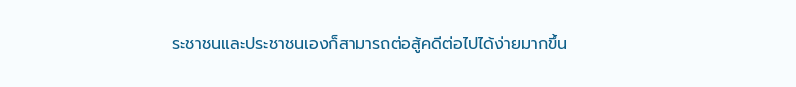ระชาชนและประชาชนเองก็สามารถต่อสู้คดีต่อไปได้ง่ายมากขึ้น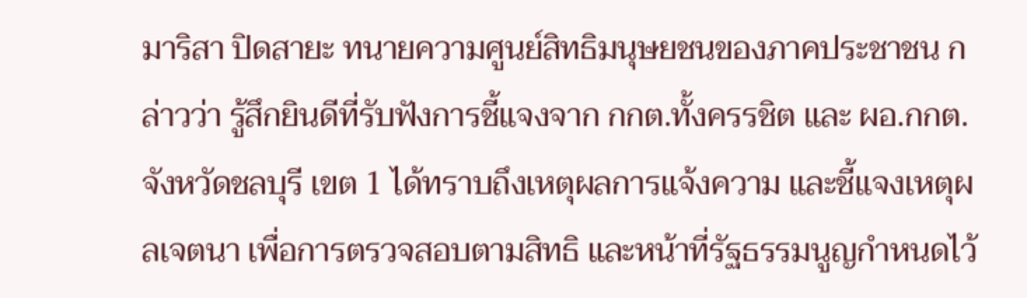มาริสา ปิดสายะ ทนายความศูนย์สิทธิมนุษยชนของภาคประชาชน กล่าวว่า รู้สึกยินดีที่รับฟังการชี้แจงจาก กกต.ทั้งครรชิต และ ผอ.กกต.จังหวัดชลบุรี เขต 1 ได้ทราบถึงเหตุผลการแจ้งความ และชี้แจงเหตุผลเจตนา เพื่อการตรวจสอบตามสิทธิ และหน้าที่รัฐธรรมนูญกำหนดไว้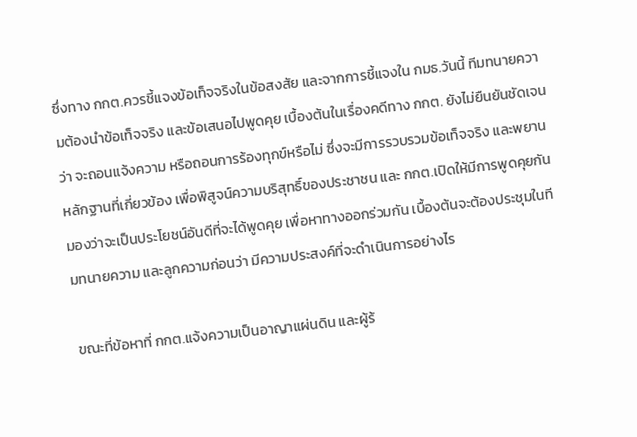ซึ่งทาง กกต.ควรชี้แจงข้อเท็จจริงในข้อสงสัย และจากการชี้แจงใน กมธ.วันนี้ ทีมทนายความต้องนำข้อเท็จจริง และข้อเสนอไปพูดคุย เบื้องต้นในเรื่องคดีทาง กกต. ยังไม่ยืนยันชัดเจนว่า จะถอนแจ้งความ หรือถอนการร้องทุกข์หรือไม่ ซึ่งจะมีการรวบรวมข้อเท็จจริง และพยานหลักฐานที่เกี่ยวข้อง เพื่อพิสูจน์ความบริสุทธิ์ของประชาชน และ กกต.เปิดให้มีการพูดคุยกัน มองว่าจะเป็นประโยชน์อันดีที่จะได้พูดคุย เพื่อหาทางออกร่วมกัน เบื้องต้นจะต้องประชุมในทีมทนายความ และลูกความก่อนว่า มีความประสงค์ที่จะดำเนินการอย่างไร

ขณะที่ข้อหาที่ กกต.แจ้งความเป็นอาญาแผ่นดิน และผู้ร้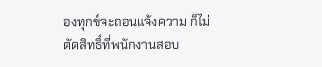องทุกข์จะถอนแจ้งความ ก็ไม่ตัดสิทธิ์ที่พนักงานสอบ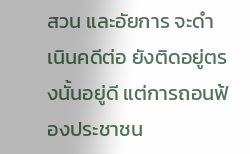สวน และอัยการ จะดำเนินคดีต่อ ยังติดอยู่ตรงนั้นอยู่ดี แต่การถอนฟ้องประชาชน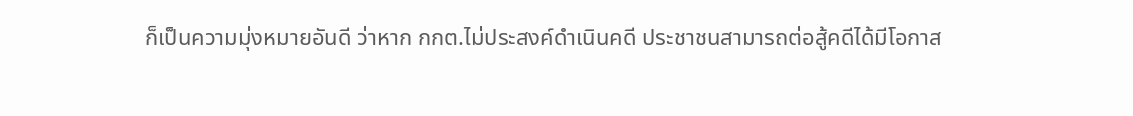ก็เป็นความมุ่งหมายอันดี ว่าหาก กกต.ไม่ประสงค์ดำเนินคดี ประชาชนสามารถต่อสู้คดีได้มีโอกาส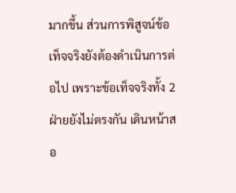มากขึ้น ส่วนการพิสูจน์ข้อเท็จจริงยังต้องดำเนินการต่อไป เพราะข้อเท็จจริงทั้ง 2 ฝ่ายยังไม่ตรงกัน เดินหน้าสอ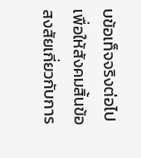บข้อเท็จจริงต่อไป เพื่อให้สังคมสิ้นข้อสงสัยเกี่ยวกับการ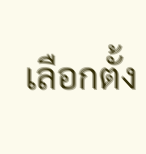เลือกตั้ง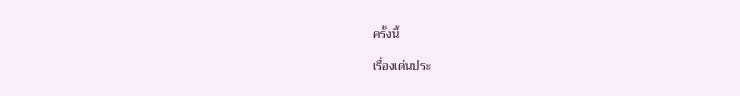ครั้งนี้

เรื่องเด่นประ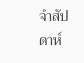จำสัปดาห์